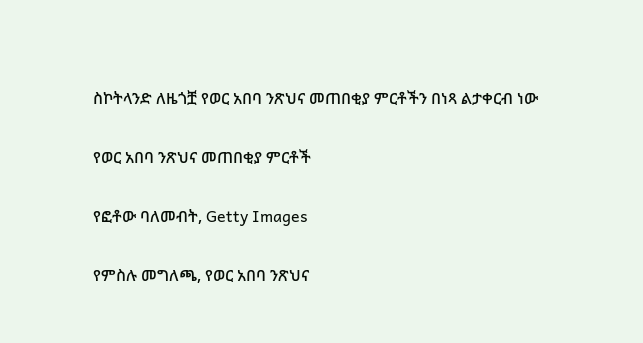ስኮትላንድ ለዜጎቿ የወር አበባ ንጽህና መጠበቂያ ምርቶችን በነጻ ልታቀርብ ነው

የወር አበባ ንጽህና መጠበቂያ ምርቶች

የፎቶው ባለመብት, Getty Images

የምስሉ መግለጫ, የወር አበባ ንጽህና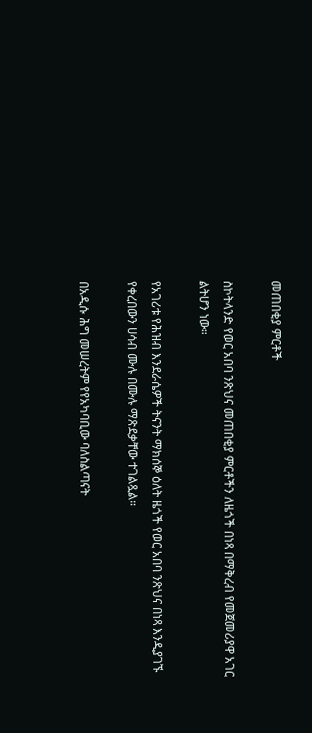መጠበቂያ ምርቶች

ስኮትላንድ የወር አበባ ንጽህና መጠበቂያ ምርቶችን ለዜጎች በነጻ በማቅረብ የመጀመሪያዋ አገር ልትሆን ነው።

የአገሪቱ የሕዝብ እንደራሴዎች ትናንት ማክሰኞ ዕለት ዜጎች የወር አበባ ንጽህና በነጻ እንዲያገኙ የቀረበውን ሀሳብ ሙሉ በሙሉ ማጽደቃቸው ተገልጿል።

በአዲሱ ሕግ መሠረትም የየአካባቢው ባለስልጣናት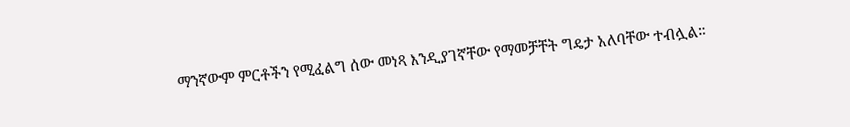ማንኛውም ምርቶችን የሚፈልግ ሰው መነጻ እንዲያገኛቸው የማመቻቸት ግዴታ አለባቸው ተብሏል።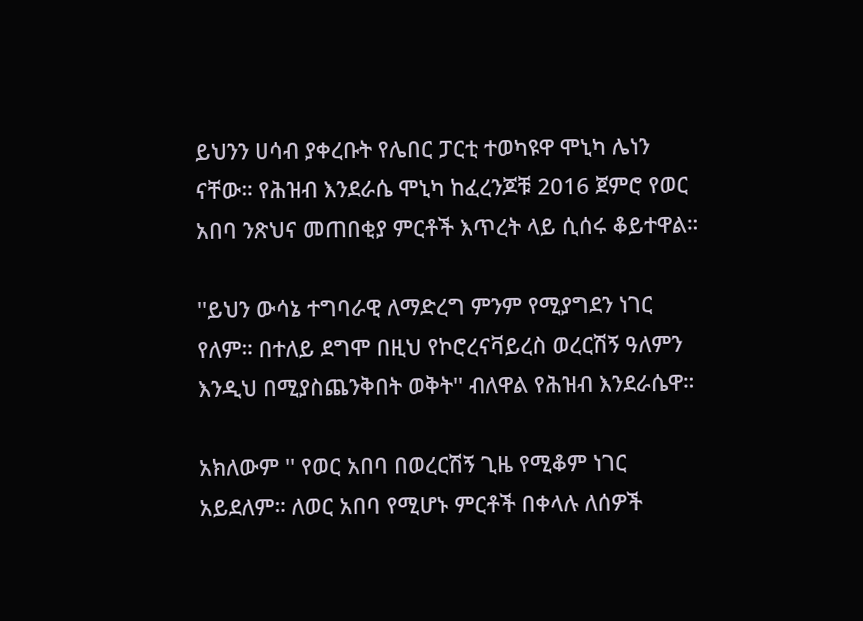ይህንን ሀሳብ ያቀረቡት የሌበር ፓርቲ ተወካዩዋ ሞኒካ ሌነን ናቸው። የሕዝብ እንደራሴ ሞኒካ ከፈረንጆቹ 2016 ጀምሮ የወር አበባ ንጽህና መጠበቂያ ምርቶች እጥረት ላይ ሲሰሩ ቆይተዋል።

''ይህን ውሳኔ ተግባራዊ ለማድረግ ምንም የሚያግደን ነገር የለም። በተለይ ደግሞ በዚህ የኮሮረናቫይረስ ወረርሽኝ ዓለምን እንዲህ በሚያስጨንቅበት ወቅት'' ብለዋል የሕዝብ እንደራሴዋ።

አክለውም '' የወር አበባ በወረርሽኝ ጊዜ የሚቆም ነገር አይደለም። ለወር አበባ የሚሆኑ ምርቶች በቀላሉ ለሰዎች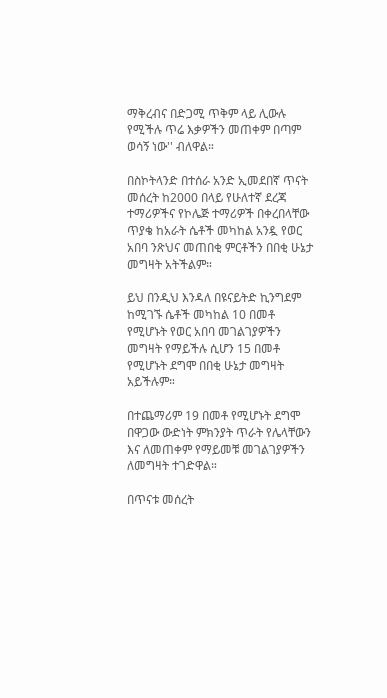ማቅረብና በድጋሚ ጥቅም ላይ ሊውሉ የሚችሉ ጥሬ እቃዎችን መጠቀም በጣም ወሳኝ ነው'' ብለዋል።

በስኮትላንድ በተሰራ አንድ ኢመደበኛ ጥናት መሰረት ከ2000 በላይ የሁለተኛ ደረጃ ተማሪዎችና የኮሌጅ ተማሪዎች በቀረበላቸው ጥያቄ ከአራት ሴቶች መካከል አንዷ የወር አበባ ንጽህና መጠበቂ ምርቶችን በበቂ ሁኔታ መግዛት አትችልም።

ይህ በንዲህ እንዳለ በዩናይትድ ኪንግደም ከሚገኙ ሴቶች መካከል 10 በመቶ የሚሆኑት የወር አበባ መገልገያዎችን መግዛት የማይችሉ ሲሆን 15 በመቶ የሚሆኑት ደግሞ በበቂ ሁኔታ መግዛት አይችሉም።

በተጨማሪም 19 በመቶ የሚሆኑት ደግሞ በዋጋው ውድነት ምክንያት ጥራት የሌላቸውን እና ለመጠቀም የማይመቹ መገልገያዎችን ለመግዛት ተገድዋል።

በጥናቱ መሰረት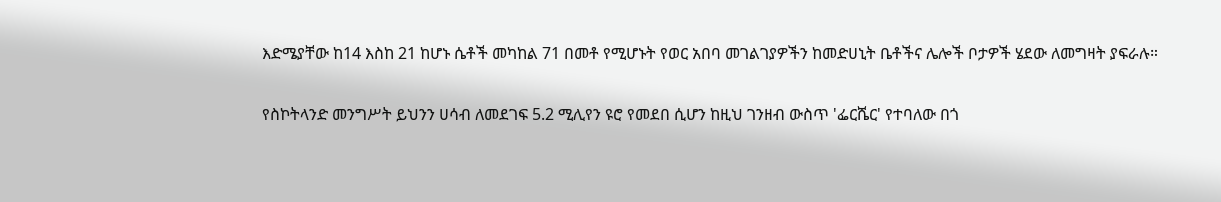እድሜያቸው ከ14 እስከ 21 ከሆኑ ሴቶች መካከል 71 በመቶ የሚሆኑት የወር አበባ መገልገያዎችን ከመድሀኒት ቤቶችና ሌሎች ቦታዎች ሄደው ለመግዛት ያፍራሉ።

የስኮትላንድ መንግሥት ይህንን ሀሳብ ለመደገፍ 5.2 ሚሊየን ዩሮ የመደበ ሲሆን ከዚህ ገንዘብ ውስጥ 'ፌርሼር' የተባለው በጎ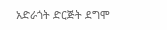አድራጎት ድርጅት ደግሞ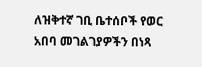ለዝቅተኛ ገቢ ቤተሰቦች የወር አበባ መገልገያዎችን በነጻ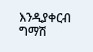እንዲያቀርብ ግማሽ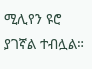ሚሊየን ዩሮ ያገኛል ተብሏል።